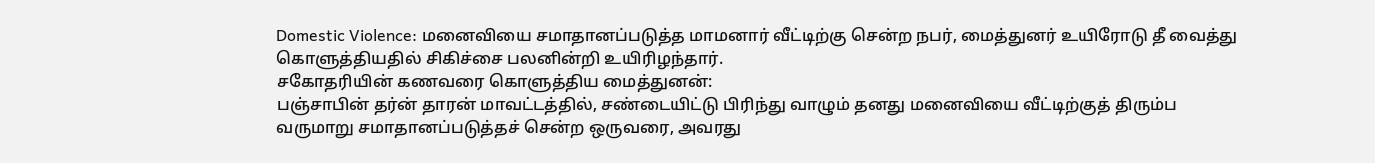Domestic Violence: மனைவியை சமாதானப்படுத்த மாமனார் வீட்டிற்கு சென்ற நபர், மைத்துனர் உயிரோடு தீ வைத்து கொளுத்தியதில் சிகிச்சை பலனின்றி உயிரிழந்தார்.
சகோதரியின் கணவரை கொளுத்திய மைத்துனன்:
பஞ்சாபின் தர்ன் தாரன் மாவட்டத்தில், சண்டையிட்டு பிரிந்து வாழும் தனது மனைவியை வீட்டிற்குத் திரும்ப வருமாறு சமாதானப்படுத்தச் சென்ற ஒருவரை, அவரது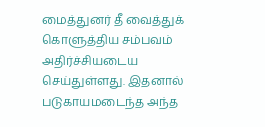மைத்துனர் தீ வைத்துக் கொளுத்திய சம்பவம் அதிர்ச்சியடைய செய்துள்ளது. இதனால் படுகாயமடைந்த அந்த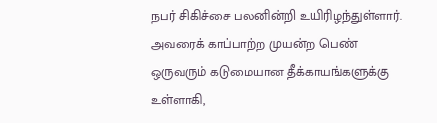நபர் சிகிச்சை பலனின்றி உயிரிழந்துள்ளார். அவரைக் காப்பாற்ற முயன்ற பெண் ஒருவரும் கடுமையான தீக்காயங்களுக்கு உள்ளாகி,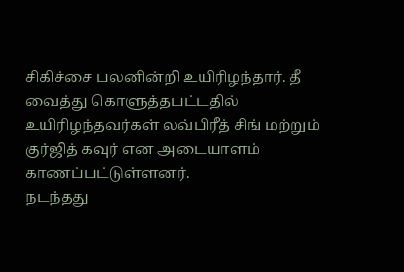சிகிச்சை பலனின்றி உயிரிழந்தார். தீ வைத்து கொளுத்தபட்டதில் உயிரிழந்தவர்கள் லவ்பிரீத் சிங் மற்றும் குர்ஜித் கவுர் என அடையாளம் காணப்பட்டுள்ளனர்.
நடந்தது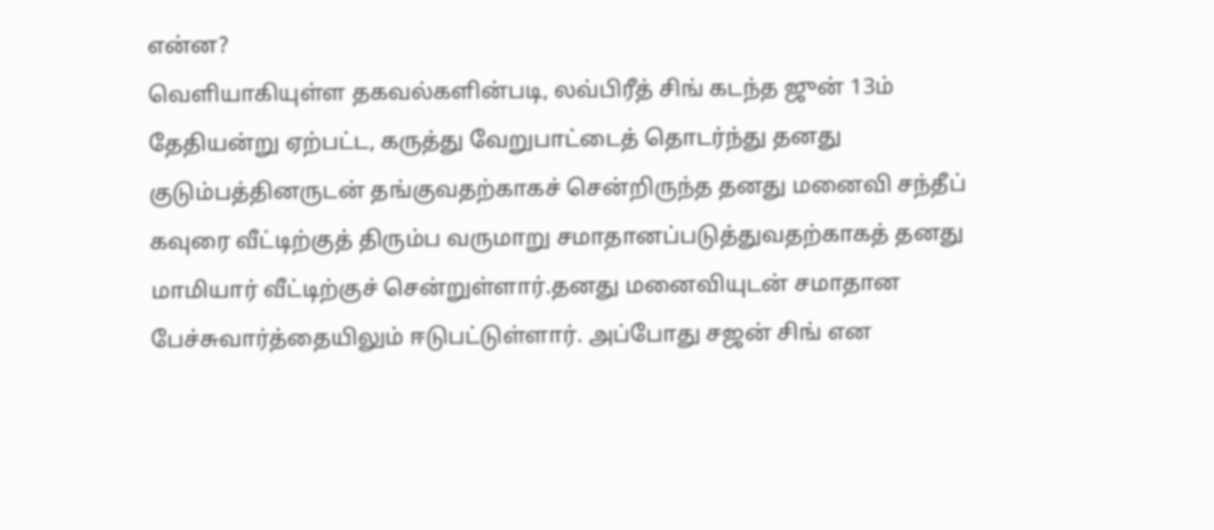என்ன?
வெளியாகியுள்ள தகவல்களின்படி, லவ்பிரீத் சிங் கடந்த ஜுன் 13ம் தேதியன்று ஏற்பட்ட, கருத்து வேறுபாட்டைத் தொடர்ந்து தனது குடும்பத்தினருடன் தங்குவதற்காகச் சென்றிருந்த தனது மனைவி சந்தீப் கவுரை வீட்டிற்குத் திரும்ப வருமாறு சமாதானப்படுத்துவதற்காகத் தனது மாமியார் வீட்டிற்குச் சென்றுள்ளார்.தனது மனைவியுடன் சமாதான பேச்சுவார்த்தையிலும் ஈடுபட்டுள்ளார். அப்போது சஜன் சிங் என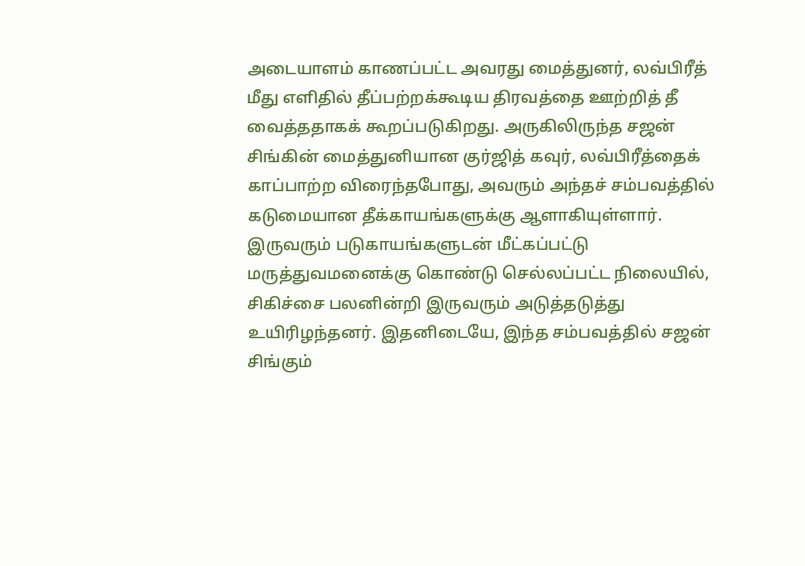அடையாளம் காணப்பட்ட அவரது மைத்துனர், லவ்பிரீத் மீது எளிதில் தீப்பற்றக்கூடிய திரவத்தை ஊற்றித் தீ வைத்ததாகக் கூறப்படுகிறது. அருகிலிருந்த சஜன் சிங்கின் மைத்துனியான குர்ஜித் கவுர், லவ்பிரீத்தைக் காப்பாற்ற விரைந்தபோது, அவரும் அந்தச் சம்பவத்தில் கடுமையான தீக்காயங்களுக்கு ஆளாகியுள்ளார். இருவரும் படுகாயங்களுடன் மீட்கப்பட்டு மருத்துவமனைக்கு கொண்டு செல்லப்பட்ட நிலையில், சிகிச்சை பலனின்றி இருவரும் அடுத்தடுத்து உயிரிழந்தனர். இதனிடையே, இந்த சம்பவத்தில் சஜன் சிங்கும்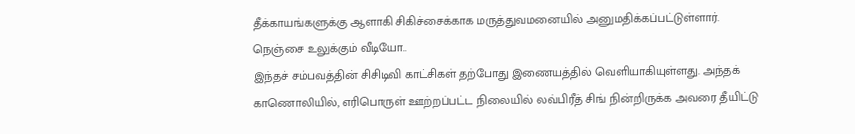தீக்காயங்களுக்கு ஆளாகி சிகிச்சைக்காக மருத்துவமனையில் அனுமதிக்கப்பட்டுள்ளார்.
நெஞ்சை உலுக்கும் வீடியோ..
இந்தச் சம்பவத்தின் சிசிடிவி காட்சிகள் தற்போது இணையத்தில் வெளியாகியுள்ளது. அந்தக் காணொலியில், எரிபொருள் ஊற்றப்பட்ட நிலையில் லவ்பிரீத் சிங் நின்றிருக்க அவரை தீயிட்டு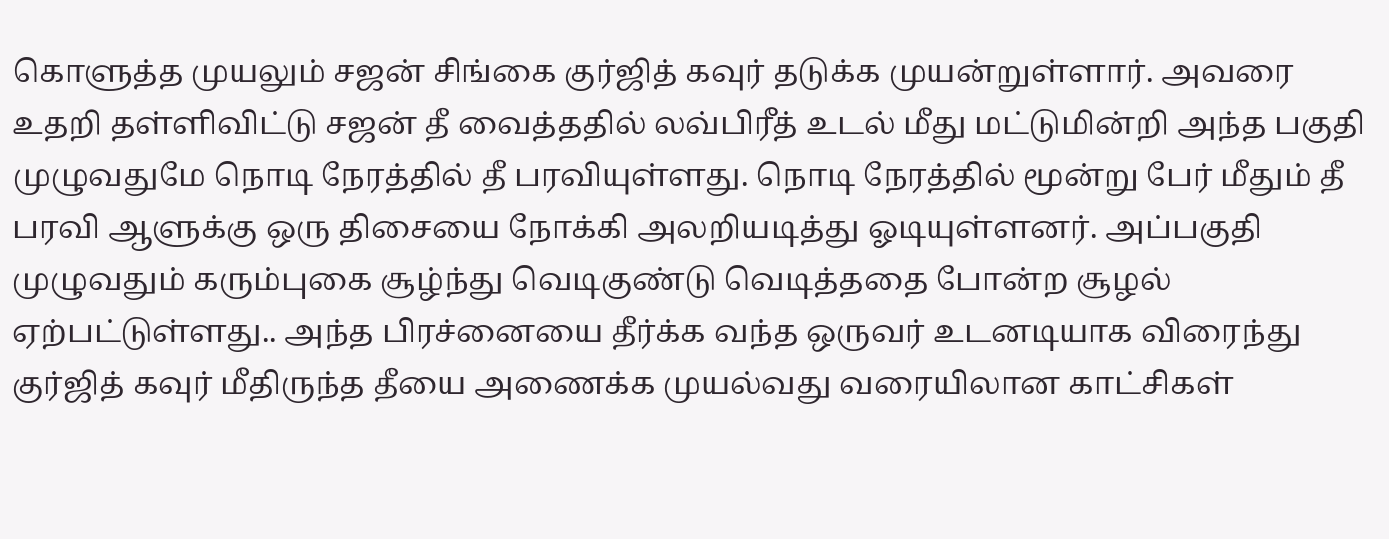கொளுத்த முயலும் சஜன் சிங்கை குர்ஜித் கவுர் தடுக்க முயன்றுள்ளார். அவரை உதறி தள்ளிவிட்டு சஜன் தீ வைத்ததில் லவ்பிரீத் உடல் மீது மட்டுமின்றி அந்த பகுதி முழுவதுமே நொடி நேரத்தில் தீ பரவியுள்ளது. நொடி நேரத்தில் மூன்று பேர் மீதும் தீ பரவி ஆளுக்கு ஒரு திசையை நோக்கி அலறியடித்து ஓடியுள்ளனர். அப்பகுதி முழுவதும் கரும்புகை சூழ்ந்து வெடிகுண்டு வெடித்ததை போன்ற சூழல் ஏற்பட்டுள்ளது.. அந்த பிரச்னையை தீர்க்க வந்த ஒருவர் உடனடியாக விரைந்து குர்ஜித் கவுர் மீதிருந்த தீயை அணைக்க முயல்வது வரையிலான காட்சிகள்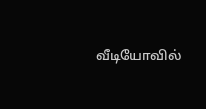வீடியோவில்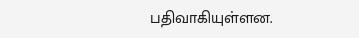பதிவாகியுள்ளன.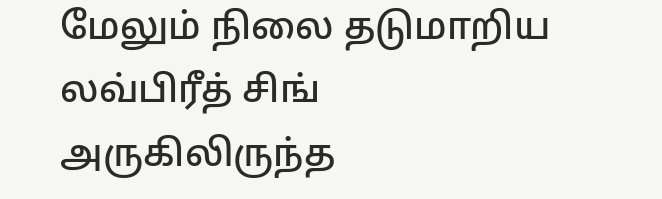மேலும் நிலை தடுமாறிய லவ்பிரீத் சிங் அருகிலிருந்த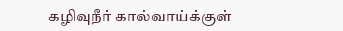கழிவுநீர் கால்வாய்க்குள்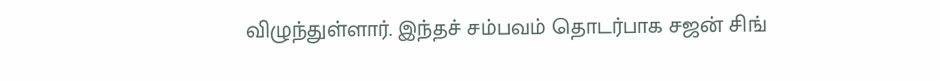விழுந்துள்ளார். இந்தச் சம்பவம் தொடர்பாக சஜன் சிங்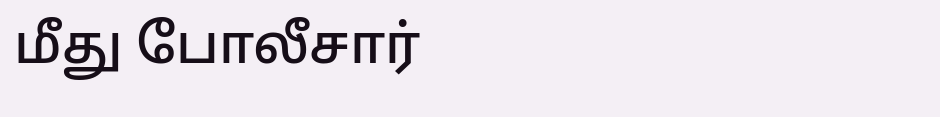மீது போலீசார்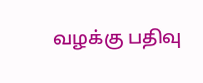வழக்கு பதிவு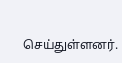செய்துள்ளனர்.